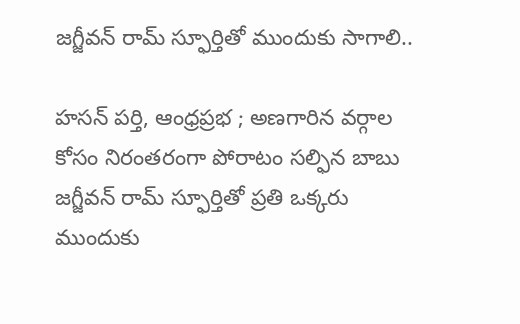జగ్జీవన్ రామ్ స్ఫూర్తితో ముందుకు సాగాలి..

హసన్ పర్తి, ఆంధ్రప్రభ ; అణగారిన వర్గాల కోసం నిరంతరంగా పోరాటం సల్ఫిన బాబు జగ్జీవన్ రామ్ స్ఫూర్తితో ప్రతి ఒక్కరు ముందుకు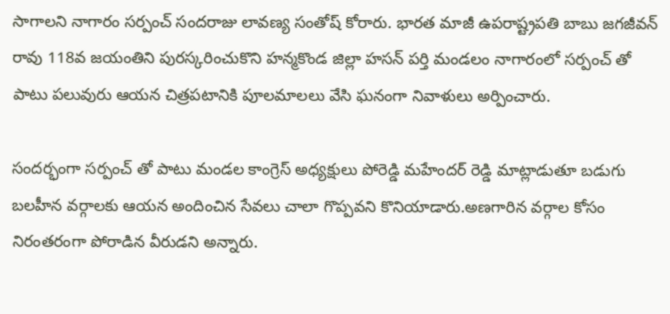సాగాలని నాగారం సర్పంచ్ సందరాజు లావణ్య సంతోష్ కోరారు. భారత మాజీ ఉపరాష్ట్రపతి బాబు జగజీవన్ రావు 118వ జయంతిని పురస్కరించుకొని హన్మకొండ జిల్లా హసన్ పర్తి మండలం నాగారంలో సర్పంచ్ తో పాటు పలువురు ఆయన చిత్రపటానికి పూలమాలలు వేసి ఘనంగా నివాళులు అర్పించారు.

సందర్భంగా సర్పంచ్ తో పాటు మండల కాంగ్రెస్ అధ్యక్షులు పోరెడ్డి మహేందర్ రెడ్డి మాట్లాడుతూ బడుగు బలహీన వర్గాలకు ఆయన అందించిన సేవలు చాలా గొప్పవని కొనియాడారు.అణగారిన వర్గాల కోసం నిరంతరంగా పోరాడిన వీరుడని అన్నారు.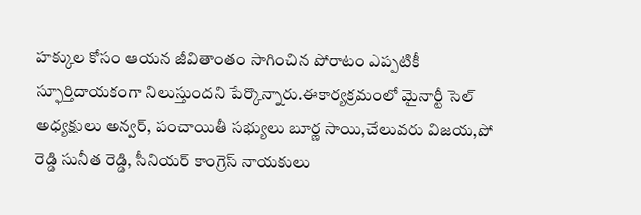హక్కుల కోసం ఆయన జీవితాంతం సాగించిన పోరాటం ఎప్పటికీ స్ఫూర్తిదాయకంగా నిలుస్తుందని పేర్కొన్నారు.ఈకార్యక్రమంలో మైనార్టీ సెల్ అధ్యక్షులు అన్వర్, పంచాయితీ సభ్యులు బూర్ణ సాయి,చేలువరు విజయ,పో రెడ్డి సునీత రెడ్డి, సీనియర్ కాంగ్రెస్ నాయకులు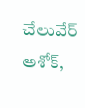చేలువేర్ అశోక్,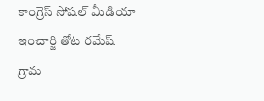కాంగ్రెస్ సోషల్ మీడియా ఇంచార్జి తోట రమేష్ గ్రామ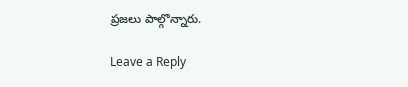ప్రజలు పాల్గొన్నారు.

Leave a Reply